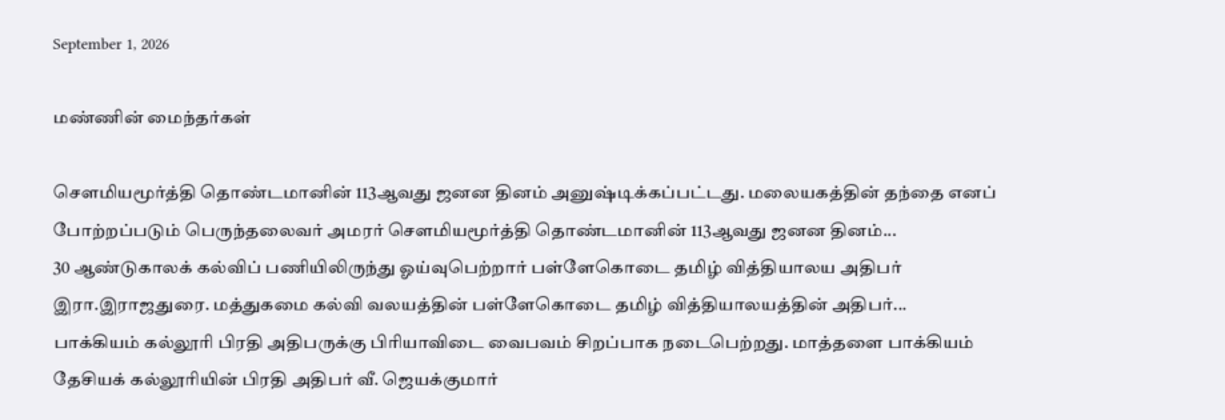September 1, 2026

மண்ணின் மைந்தர்கள்

சௌமியமூர்த்தி தொண்டமானின் 113ஆவது ஜனன தினம் அனுஷ்டிக்கப்பட்டது. மலையகத்தின் தந்தை எனப் போற்றப்படும் பெருந்தலைவர் அமரர் சௌமியமூர்த்தி தொண்டமானின் 113ஆவது ஜனன தினம்...
30 ஆண்டுகாலக் கல்விப் பணியிலிருந்து ஓய்வுபெற்றார் பள்ளேகொடை தமிழ் வித்தியாலய அதிபர் இரா.இராஜதுரை. மத்துகமை கல்வி வலயத்தின் பள்ளேகொடை தமிழ் வித்தியாலயத்தின் அதிபர்...
பாக்கியம் கல்லூரி பிரதி அதிபருக்கு பிரியாவிடை வைபவம் சிறப்பாக நடைபெற்றது. மாத்தளை பாக்கியம் தேசியக் கல்லூரியின் பிரதி அதிபர் வீ. ஜெயக்குமார்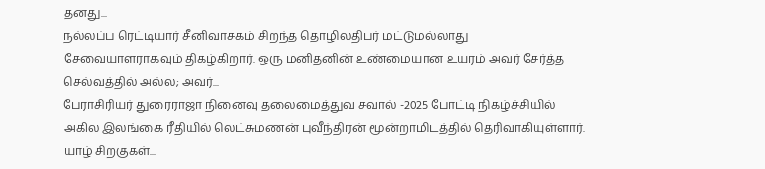தனது...
நல்லப்ப ரெட்டியார் சீனிவாசகம் சிறந்த தொழிலதிபர் மட்டுமல்லாது சேவையாளராகவும் திகழ்கிறார். ஒரு மனிதனின் உண்மையான உயரம் அவர் சேர்த்த செல்வத்தில் அல்ல; அவர்...
பேராசிரியர் துரைராஜா நினைவு தலைமைத்துவ சவால் -2025 போட்டி நிகழ்ச்சியில் அகில இலங்கை ரீதியில் லெட்சுமணன் புவீந்திரன் மூன்றாமிடத்தில் தெரிவாகியுள்ளார். யாழ் சிறகுகள்...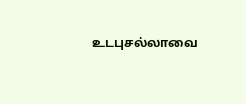உடபுசல்லாவை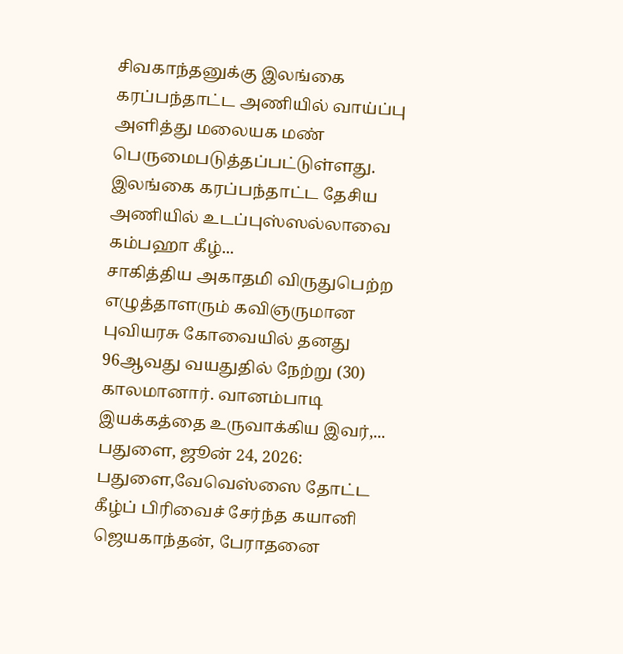சிவகாந்தனுக்கு இலங்கை கரப்பந்தாட்ட அணியில் வாய்ப்பு அளித்து மலையக மண் பெருமைபடுத்தப்பட்டுள்ளது. இலங்கை கரப்பந்தாட்ட தேசிய அணியில் உடப்புஸ்ஸல்லாவை கம்பஹா கீழ்...
சாகித்திய அகாதமி விருதுபெற்ற எழுத்தாளரும் கவிஞருமான புவியரசு கோவையில் தனது 96ஆவது வயதுதில் நேற்று (30) காலமானார். வானம்பாடி இயக்கத்தை உருவாக்கிய இவர்,...
பதுளை, ஜூன் 24, 2026: பதுளை,வேவெஸ்ஸை தோட்ட கீழ்ப் பிரிவைச் சேர்ந்த கயானி ஜெயகாந்தன், பேராதனை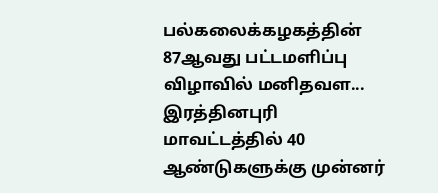பல்கலைக்கழகத்தின் 87ஆவது பட்டமளிப்பு விழாவில் மனிதவள...
இரத்தினபுரி மாவட்டத்தில் 40 ஆண்டுகளுக்கு முன்னர்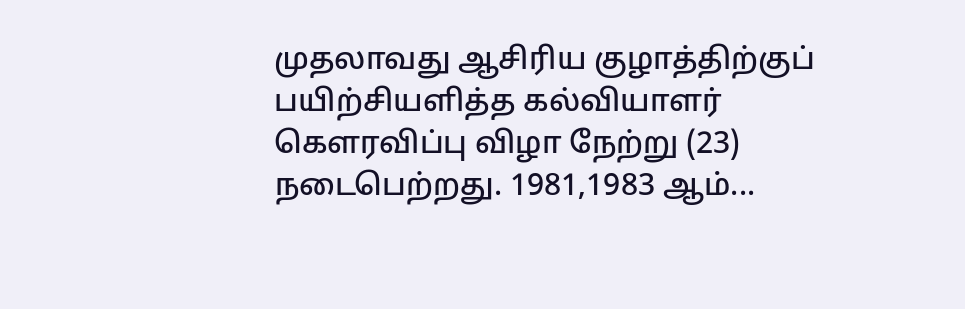முதலாவது ஆசிரிய குழாத்திற்குப் பயிற்சியளித்த கல்வியாளர் கௌரவிப்பு விழா நேற்று (23) நடைபெற்றது. 1981,1983 ஆம்...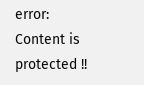error: Content is protected !!